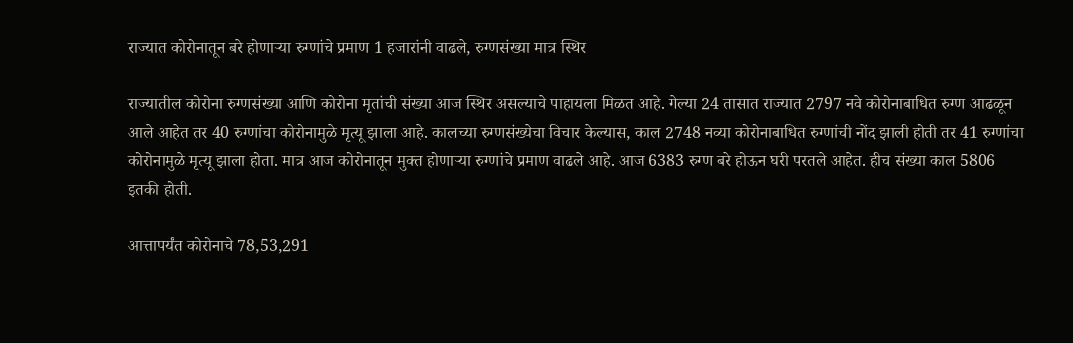राज्यात कोरोनातून बरे होणाऱ्या रुग्णांचे प्रमाण 1 हजारांनी वाढले, रुग्णसंख्या मात्र स्थिर

राज्यातील कोरोना रुग्णसंख्या आणि कोरोना मृतांची संख्या आज स्थिर असल्याचे पाहायला मिळत आहे. गेल्या 24 तासात राज्यात 2797 नवे कोरोनाबाधित रुग्ण आढळून आले आहेत तर 40 रुग्णांचा कोरोनामुळे मृत्यू झाला आहे. कालच्या रुग्णसंख्येचा विचार केल्यास, काल 2748 नव्या कोरोनाबाधित रुग्णांची नोंद झाली होती तर 41 रुग्णांचा कोरोनामुळे मृत्यू झाला होता. मात्र आज कोरोनातून मुक्त होणाऱ्या रुग्णांचे प्रमाण वाढले आहे. आज 6383 रुग्ण बरे होऊन घरी परतले आहेत. हीच संख्या काल 5806 इतकी होती.

आत्तापर्यंत कोरोनाचे 78,53,291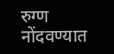रुग्ण नोंदवण्यात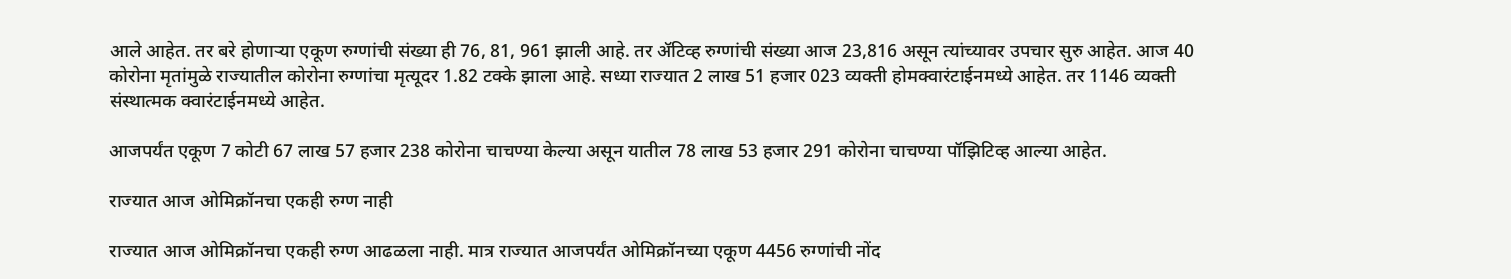आले आहेत. तर बरे होणाऱ्या एकूण रुग्णांची संख्या ही 76, 81, 961 झाली आहे. तर ॲटिव्ह रुग्णांची संख्या आज 23,816 असून त्यांच्यावर उपचार सुरु आहेत. आज 40 कोरोना मृतांमुळे राज्यातील कोरोना रुग्णांचा मृत्यूदर 1.82 टक्के झाला आहे. सध्या राज्यात 2 लाख 51 हजार 023 व्यक्ती होमक्वारंटाईनमध्ये आहेत. तर 1146 व्यक्ती संस्थात्मक क्वारंटाईनमध्ये आहेत.

आजपर्यंत एकूण 7 कोटी 67 लाख 57 हजार 238 कोरोना चाचण्या केल्या असून यातील 78 लाख 53 हजार 291 कोरोना चाचण्या पॉझिटिव्ह आल्या आहेत.

राज्यात आज ओमिक्रॉनचा एकही रुग्ण नाही

राज्यात आज ओमिक्रॉनचा एकही रुग्ण आढळला नाही. मात्र राज्यात आजपर्यंत ओमिक्रॉनच्या एकूण 4456 रुग्णांची नोंद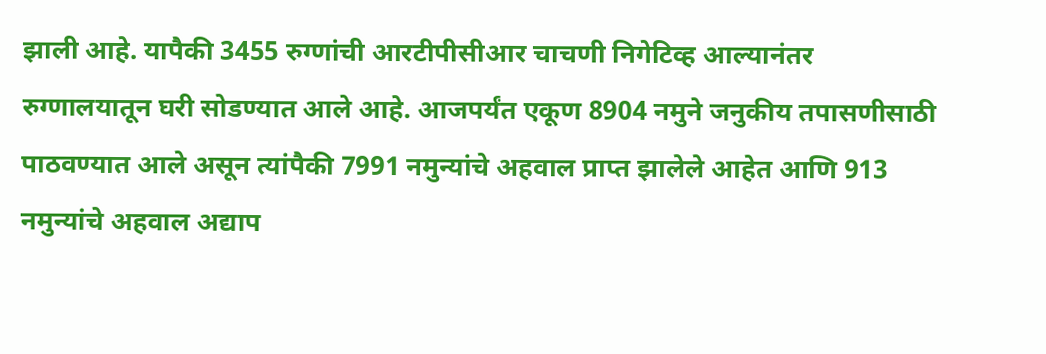झाली आहे. यापैकी 3455 रुग्णांची आरटीपीसीआर चाचणी निगेटिव्ह आल्यानंतर रुग्णालयातून घरी सोडण्यात आले आहे. आजपर्यंत एकूण 8904 नमुने जनुकीय तपासणीसाठी पाठवण्यात आले असून त्यांपैकी 7991 नमुन्यांचे अहवाल प्राप्त झालेले आहेत आणि 913 नमुन्यांचे अहवाल अद्याप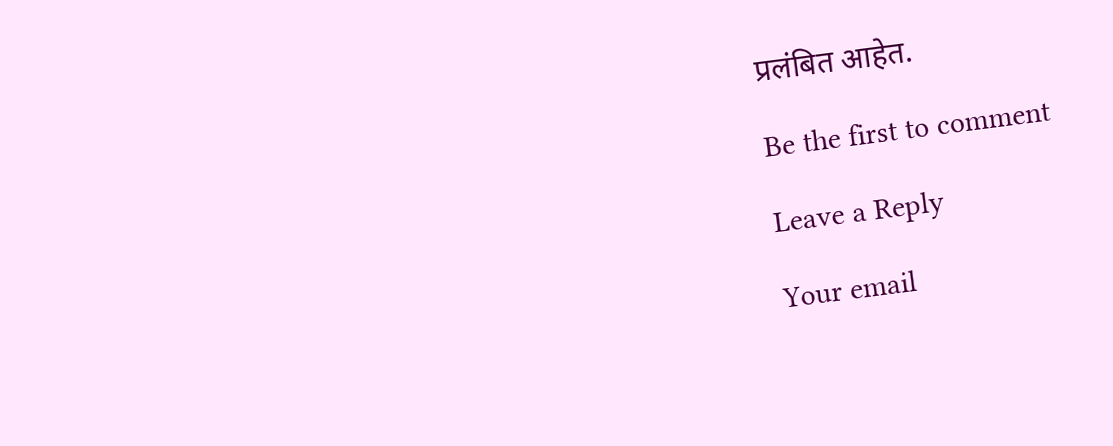प्रलंबित आहेत.

Be the first to comment

Leave a Reply

Your email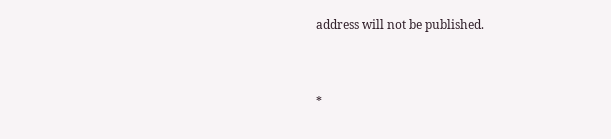address will not be published.


*